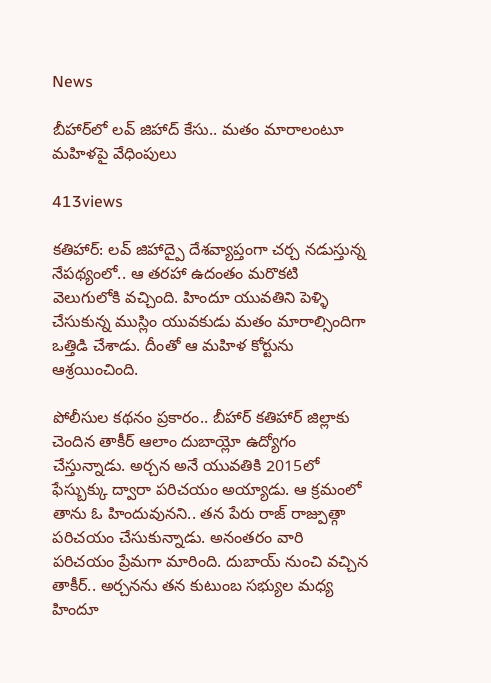News

బీహార్‌లో లవ్ జిహాద్ కేసు.. మతం మారాలంటూ మహిళపై వేధింపులు

413views

కతిహార్: లవ్ జిహాద్పై దేశవ్యాప్తంగా చర్చ నడుస్తున్న నేపథ్యంలో.. ఆ తరహా ఉదంతం మరొకటి వెలుగులోకి వచ్చింది. హిందూ యువతిని పెళ్ళి చేసుకున్న ముస్లిం యువకుడు మతం మారాల్సిందిగా ఒత్తిడి చేశాడు. దీంతో ఆ మహిళ కోర్టును ఆశ్రయించింది.

పోలీసుల కథనం ప్రకారం.. బీహార్ కతిహార్ జిల్లాకు చెందిన తాకీర్ ఆలాం దుబాయ్లో ఉద్యోగం చేస్తున్నాడు. అర్చన అనే యువతికి 2015లో ఫేస్బుక్కు ద్వారా పరిచయం అయ్యాడు. ఆ క్రమంలో తాను ఓ హిందువునని.. తన పేరు రాజ్ రాజ్పుత్గా పరిచయం చేసుకున్నాడు. అనంతరం వారి పరిచయం ప్రేమగా మారింది. దుబాయ్ నుంచి వచ్చిన తాకీర్.. అర్చనను తన కుటుంబ సభ్యుల మధ్య హిందూ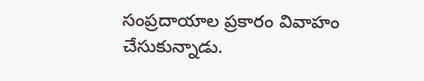సంప్రదాయాల ప్రకారం వివాహం చేసుకున్నాడు.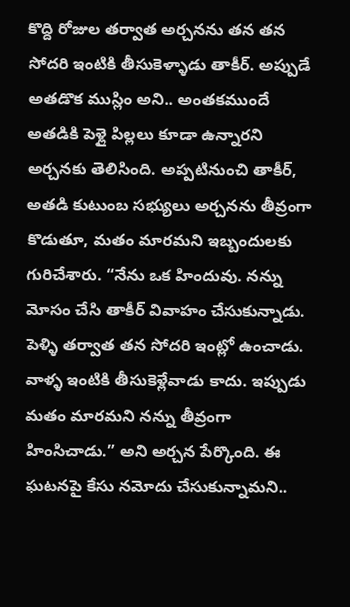కొద్ది రోజుల తర్వాత అర్చనను తన తన సోదరి ఇంటికి తీసుకెళ్ళాడు తాకీర్. అప్పుడే అతడొక ముస్లిం అని.. అంతకముందే అతడికి పెళ్లై పిల్లలు కూడా ఉన్నారని అర్చనకు తెలిసింది. అప్పటినుంచి తాకీర్, అతడి కుటుంబ సభ్యులు అర్చనను తీవ్రంగా కొడుతూ, మతం మారమని ఇబ్బందులకు గురిచేశారు. “నేను ఒక హిందువు. నన్ను మోసం చేసి తాకీర్ వివాహం చేసుకున్నాడు. పెళ్ళి తర్వాత తన సోదరి ఇంట్లో ఉంచాడు. వాళ్ళ ఇంటికి తీసుకెళ్లేవాడు కాదు. ఇప్పుడు మతం మారమని నన్ను తీవ్రంగా హింసిచాడు.” అని అర్చన పేర్కొంది. ఈ ఘటనపై కేసు నమోదు చేసుకున్నామని..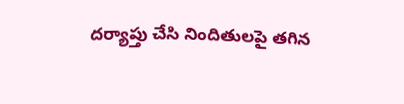దర్యాప్తు చేసి నిందితులపై తగిన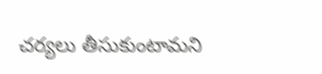చర్యలు తీసుకుంటామని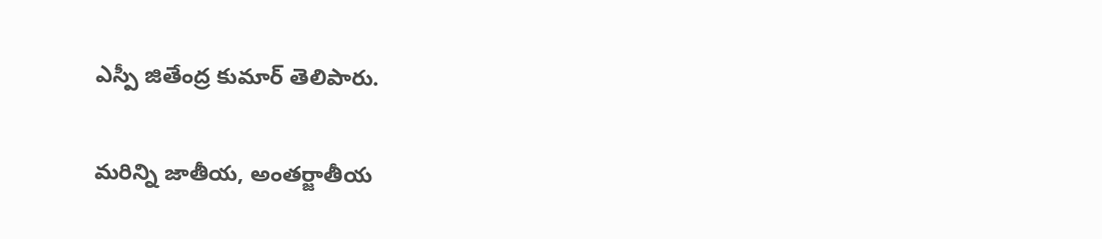ఎస్పీ జితేంద్ర కుమార్ తెలిపారు.

మరిన్ని జాతీయ, అంతర్జాతీయ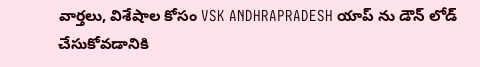వార్తలు, విశేషాల కోసం VSK ANDHRAPRADESH యాప్ ను డౌన్ లోడ్ చేసుకోవడానికి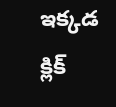ఇక్కడ క్లిక్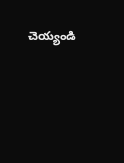చెయ్యండి